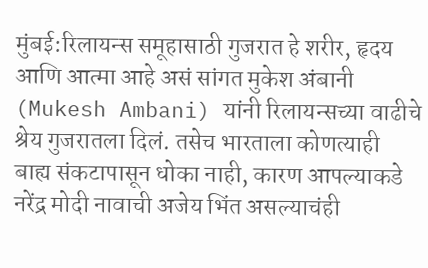मुंबई:रिलायन्स समूहासाठी गुजरात हे शरीर, हृदय आणि आत्मा आहे असं सांगत मुकेश अंबानी (Mukesh Ambani) यांनी रिलायन्सच्या वाढीचे श्रेय गुजरातला दिलं. तसेच भारताला कोणत्याही बाह्य संकटापासून धोका नाही, कारण आपल्याकडे नरेंद्र मोदी नावाची अजेय भिंत असल्याचंही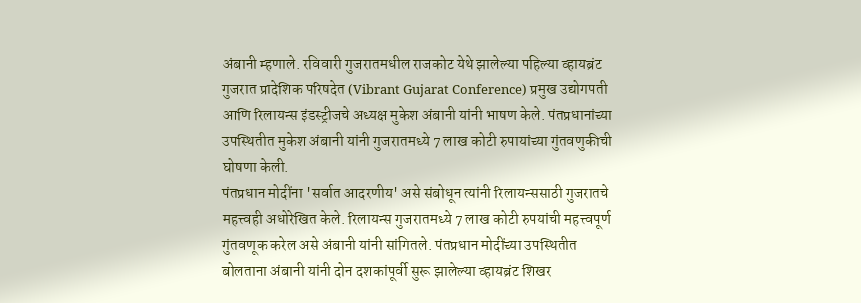अंबानी म्हणाले. रविवारी गुजरातमधील राजकोट येथे झालेल्या पहिल्या व्हायब्रंट गुजरात प्रादेशिक परिषदेत (Vibrant Gujarat Conference) प्रमुख उद्योगपती आणि रिलायन्स इंडस्ट्रीजचे अध्यक्ष मुकेश अंबानी यांनी भाषण केले. पंतप्रधानांच्या उपस्थितीत मुकेश अंबानी यांनी गुजरातमध्ये 7 लाख कोटी रुपायांच्या गुंतवणुकीची घोषणा केली.
पंतप्रधान मोदींना 'सर्वात आदरणीय' असे संबोधून त्यांनी रिलायन्ससाठी गुजरातचे महत्त्वही अधोरेखित केले. रिलायन्स गुजरातमध्ये 7 लाख कोटी रुपयांची महत्त्वपूर्ण गुंतवणूक करेल असे अंबानी यांनी सांगितले. पंतप्रधान मोदींच्या उपस्थितीत बोलताना अंबानी यांनी दोन दशकांपूर्वी सुरू झालेल्या व्हायब्रंट शिखर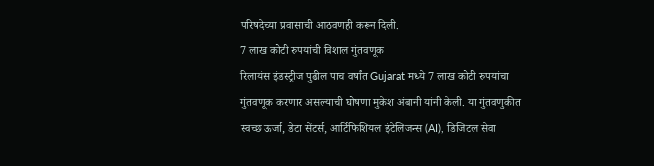परिषदेच्या प्रवासाची आठवणही करून दिली.
7 लाख कोटी रुपयांची विशाल गुंतवणूक
रिलायंस इंडस्ट्रीज पुढील पाच वर्षांत Gujarat मध्ये 7 लाख कोटी रुपयांचा गुंतवणूक करणार असल्याची घोषणा मुकेश अंबानी यांनी केली. या गुंतवणुकीत स्वच्छ ऊर्जा, डेटा सेंटर्स, आर्टिफिशियल इंटेलिजन्स (AI), डिजिटल सेवा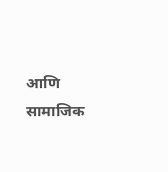आणि सामाजिक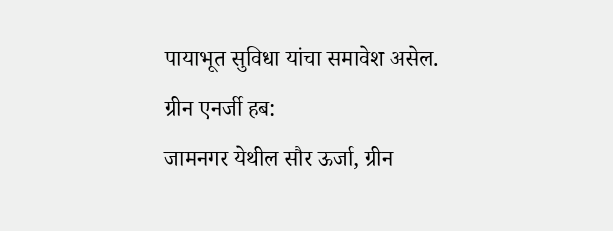पायाभूत सुविधा यांचा समावेश असेल.
ग्रीन एनर्जी हब:
जामनगर येथील सौर ऊर्जा, ग्रीन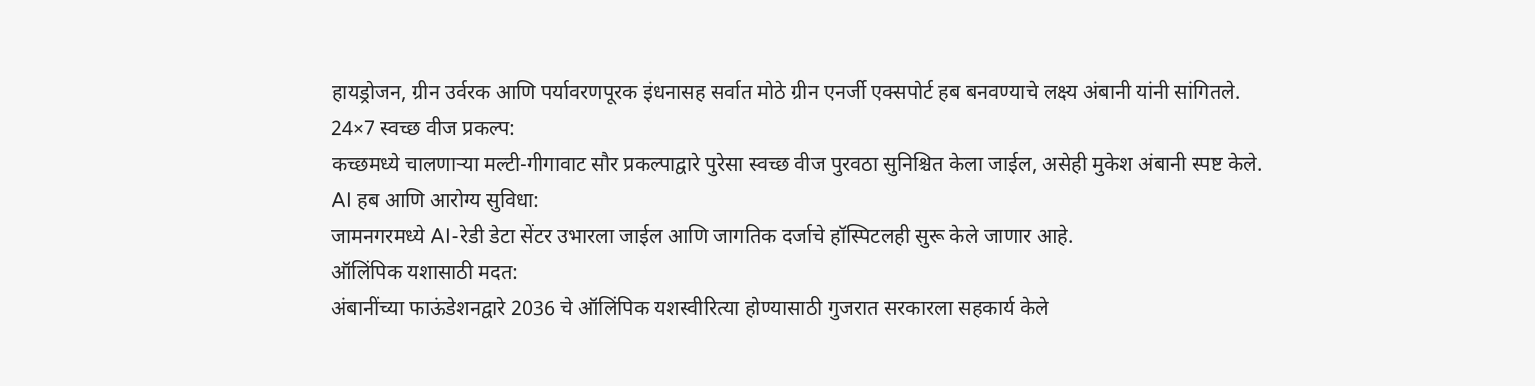हायड्रोजन, ग्रीन उर्वरक आणि पर्यावरणपूरक इंधनासह सर्वात मोठे ग्रीन एनर्जी एक्सपोर्ट हब बनवण्याचे लक्ष्य अंबानी यांनी सांगितले.
24×7 स्वच्छ वीज प्रकल्प:
कच्छमध्ये चालणाऱ्या मल्टी-गीगावाट सौर प्रकल्पाद्वारे पुरेसा स्वच्छ वीज पुरवठा सुनिश्चित केला जाईल, असेही मुकेश अंबानी स्पष्ट केले.
AI हब आणि आरोग्य सुविधा:
जामनगरमध्ये AI-रेडी डेटा सेंटर उभारला जाईल आणि जागतिक दर्जाचे हॉस्पिटलही सुरू केले जाणार आहे.
ऑलिंपिक यशासाठी मदत:
अंबानींच्या फाऊंडेशनद्वारे 2036 चे ऑलिंपिक यशस्वीरित्या होण्यासाठी गुजरात सरकारला सहकार्य केले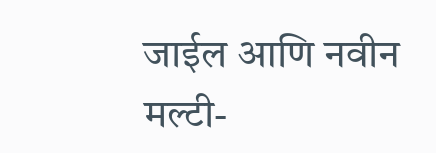जाईल आणि नवीन मल्टी-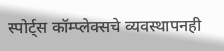स्पोर्ट्स कॉम्प्लेक्सचे व्यवस्थापनही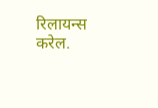रिलायन्स करेल.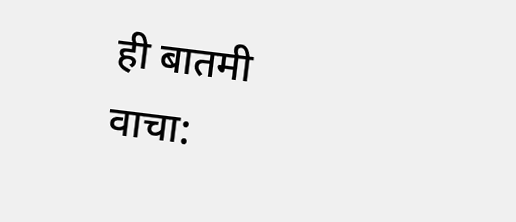ही बातमी वाचा: